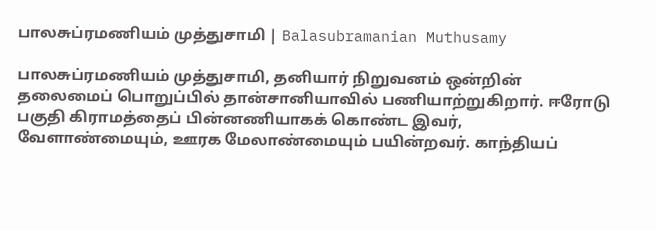பாலசுப்ரமணியம் முத்துசாமி | Balasubramanian Muthusamy

பாலசுப்ரமணியம் முத்துசாமி, தனியார் நிறுவனம் ஒன்றின் தலைமைப் பொறுப்பில் தான்சானியாவில் பணியாற்றுகிறார். ஈரோடு பகுதி கிராமத்தைப் பின்னணியாகக் கொண்ட இவர், வேளாண்மையும், ஊரக மேலாண்மையும் பயின்றவர். காந்தியப்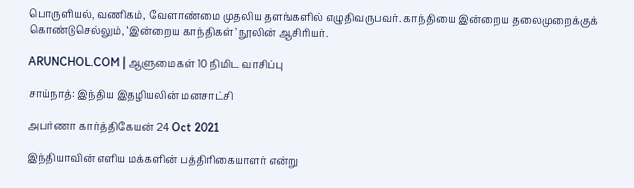பொருளியல், வணிகம், வேளாண்மை முதலிய தளங்களில் எழுதிவருபவர். காந்தியை இன்றைய தலைமுறைக்குக் கொண்டுசெல்லும், ‘இன்றைய காந்திகள்’ நூலின் ஆசிரியர்.

ARUNCHOL.COM | ஆளுமைகள் 10 நிமிட வாசிப்பு

சாய்நாத்: இந்திய இதழியலின் மனசாட்சி

அபர்ணா கார்த்திகேயன் 24 Oct 2021

இந்தியாவின் எளிய மக்களின் பத்திரிகையாளர் என்று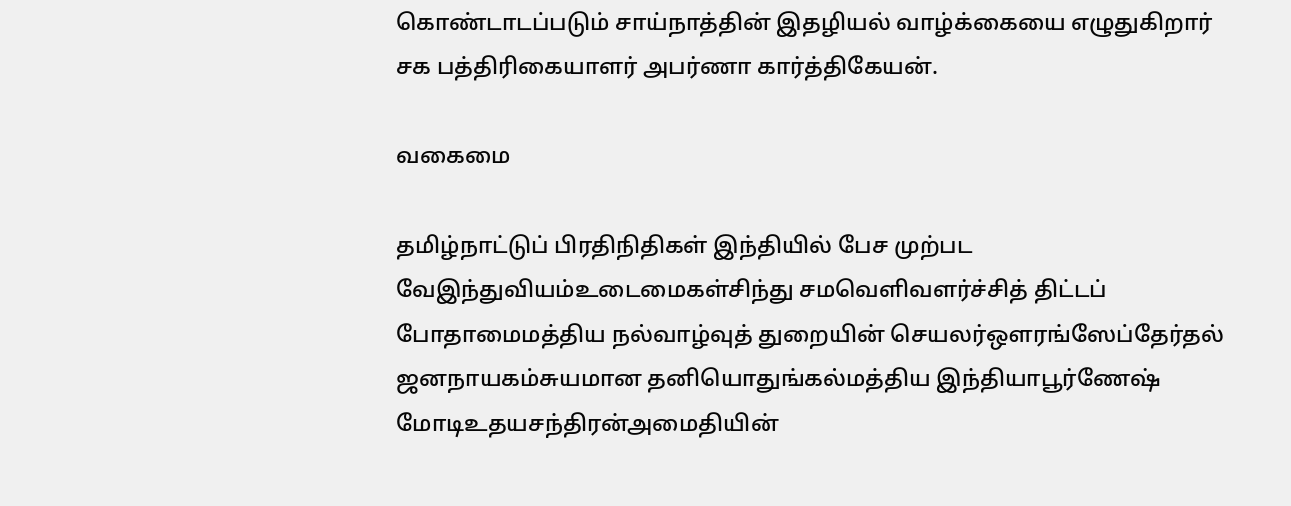கொண்டாடப்படும் சாய்நாத்தின் இதழியல் வாழ்க்கையை எழுதுகிறார் சக பத்திரிகையாளர் அபர்ணா கார்த்திகேயன்.

வகைமை

தமிழ்நாட்டுப் பிரதிநிதிகள் இந்தியில் பேச முற்பட வேஇந்துவியம்உடைமைகள்சிந்து சமவெளிவளர்ச்சித் திட்டப் போதாமைமத்திய நல்வாழ்வுத் துறையின் செயலர்ஔரங்ஸேப்தேர்தல் ஜனநாயகம்சுயமான தனியொதுங்கல்மத்திய இந்தியாபூர்ணேஷ் மோடிஉதயசந்திரன்அமைதியின்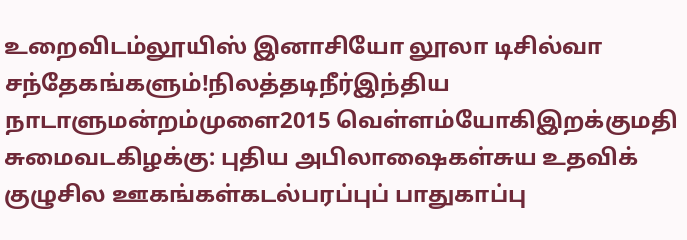உறைவிடம்லூயிஸ் இனாசியோ லூலா டிசில்வா சந்தேகங்களும்!நிலத்தடிநீர்இந்திய நாடாளுமன்றம்முளை2015 வெள்ளம்யோகிஇறக்குமதி சுமைவடகிழக்கு: புதிய அபிலாஷைகள்சுய உதவிக் குழுசில ஊகங்கள்கடல்பரப்புப் பாதுகாப்பு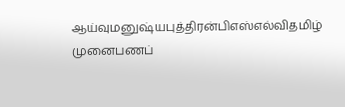ஆய்வுமனுஷ்யபுத்திரன்பிஎஸ்எல்விதமிழ் முனைபணப்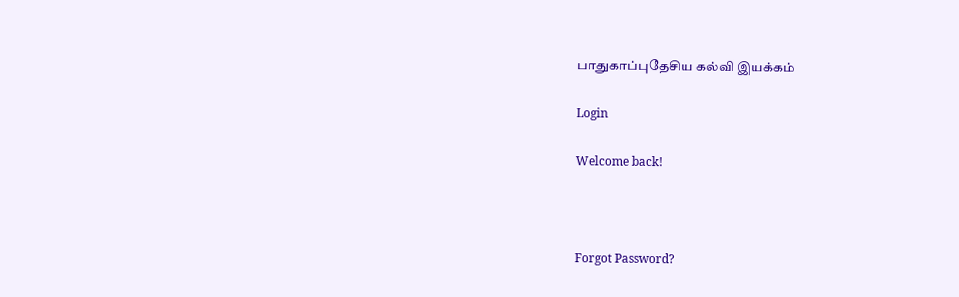பாதுகாப்புதேசிய கல்வி இயக்கம்

Login

Welcome back!



Forgot Password?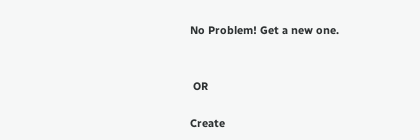No Problem! Get a new one.


 OR

Create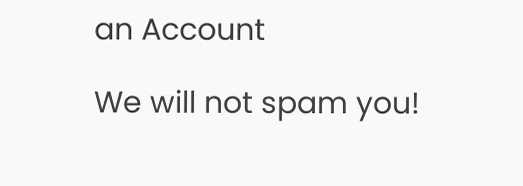an Account

We will not spam you!